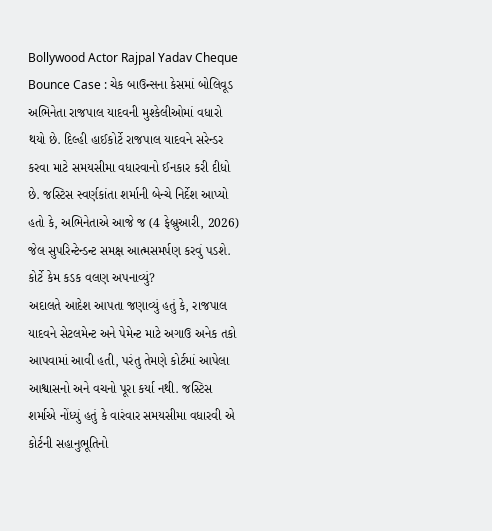Bollywood Actor Rajpal Yadav Cheque Bounce Case : ચેક બાઉન્સના કેસમાં બોલિવૂડ અભિનેતા રાજપાલ યાદવની મુશ્કેલીઓમાં વધારો થયો છે. દિલ્હી હાઈકોર્ટે રાજપાલ યાદવને સરેન્ડર કરવા માટે સમયસીમા વધારવાનો ઈનકાર કરી દીધો છે. જસ્ટિસ સ્વર્ણકાંતા શર્માની બેન્ચે નિર્દેશ આપ્યો હતો કે, અભિનેતાએ આજે જ (4 ફેબ્રુઆરી, 2026) જેલ સુપરિન્ટેન્ડન્ટ સમક્ષ આત્મસમર્પણ કરવું પડશે.
કોર્ટે કેમ કડક વલણ અપનાવ્યું?
અદાલતે આદેશ આપતા જણાવ્યું હતું કે, રાજપાલ યાદવને સેટલમેન્ટ અને પેમેન્ટ માટે અગાઉ અનેક તકો આપવામાં આવી હતી, પરંતુ તેમણે કોર્ટમાં આપેલા આશ્વાસનો અને વચનો પૂરા કર્યા નથી. જસ્ટિસ શર્માએ નોંધ્યું હતું કે વારંવાર સમયસીમા વધારવી એ કોર્ટની સહાનુભૂતિનો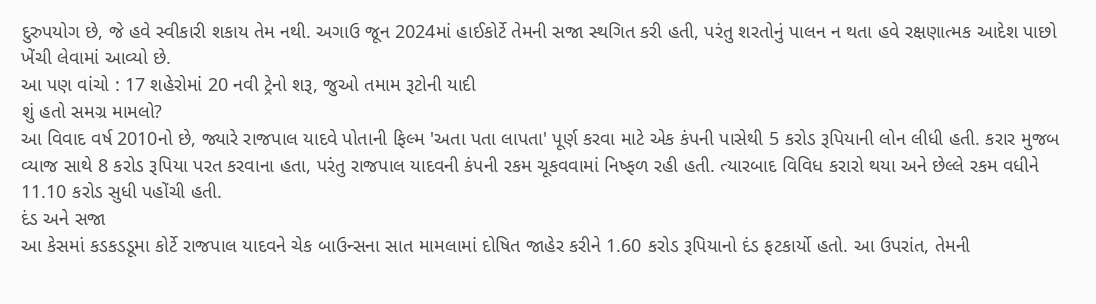દુરુપયોગ છે, જે હવે સ્વીકારી શકાય તેમ નથી. અગાઉ જૂન 2024માં હાઈકોર્ટે તેમની સજા સ્થગિત કરી હતી, પરંતુ શરતોનું પાલન ન થતા હવે રક્ષણાત્મક આદેશ પાછો ખેંચી લેવામાં આવ્યો છે.
આ પણ વાંચો : 17 શહેરોમાં 20 નવી ટ્રેનો શરૂ, જુઓ તમામ રૂટોની યાદી
શું હતો સમગ્ર મામલો?
આ વિવાદ વર્ષ 2010નો છે, જ્યારે રાજપાલ યાદવે પોતાની ફિલ્મ 'અતા પતા લાપતા' પૂર્ણ કરવા માટે એક કંપની પાસેથી 5 કરોડ રૂપિયાની લોન લીધી હતી. કરાર મુજબ વ્યાજ સાથે 8 કરોડ રૂપિયા પરત કરવાના હતા, પરંતુ રાજપાલ યાદવની કંપની રકમ ચૂકવવામાં નિષ્ફળ રહી હતી. ત્યારબાદ વિવિધ કરારો થયા અને છેલ્લે રકમ વધીને 11.10 કરોડ સુધી પહોંચી હતી.
દંડ અને સજા
આ કેસમાં કડકડડૂમા કોર્ટે રાજપાલ યાદવને ચેક બાઉન્સના સાત મામલામાં દોષિત જાહેર કરીને 1.60 કરોડ રૂપિયાનો દંડ ફટકાર્યો હતો. આ ઉપરાંત, તેમની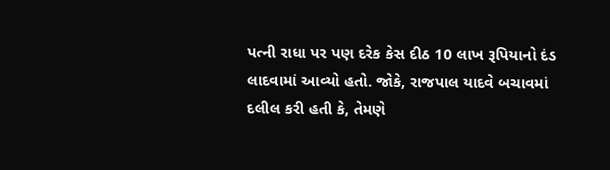પત્ની રાધા પર પણ દરેક કેસ દીઠ 10 લાખ રૂપિયાનો દંડ લાદવામાં આવ્યો હતો. જોકે, રાજપાલ યાદવે બચાવમાં દલીલ કરી હતી કે, તેમણે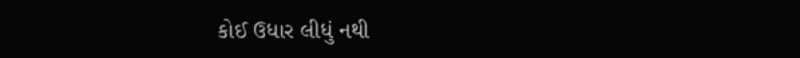કોઈ ઉધાર લીધું નથી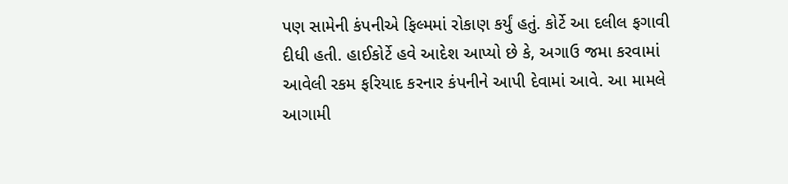પણ સામેની કંપનીએ ફિલ્મમાં રોકાણ કર્યું હતું. કોર્ટે આ દલીલ ફગાવી દીધી હતી. હાઈકોર્ટે હવે આદેશ આપ્યો છે કે, અગાઉ જમા કરવામાં આવેલી રકમ ફરિયાદ કરનાર કંપનીને આપી દેવામાં આવે. આ મામલે આગામી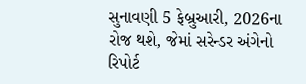સુનાવણી 5 ફેબ્રુઆરી, 2026ના રોજ થશે, જેમાં સરેન્ડર અંગેનો રિપોર્ટ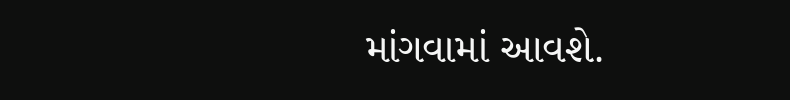માંગવામાં આવશે.